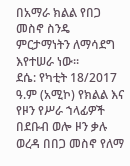በአማራ ክልል የበጋ መስኖ ስንዴ ምርታማነትን ለማሳደግ እየተሠራ ነው።
ደሴ: የካቲት 18/2017 ዓ.ም (አሚኮ) የክልል እና የዞን የሥራ ኀላፊዎች በደቡብ ወሎ ዞን ቃሉ ወረዳ በበጋ መስኖ የለማ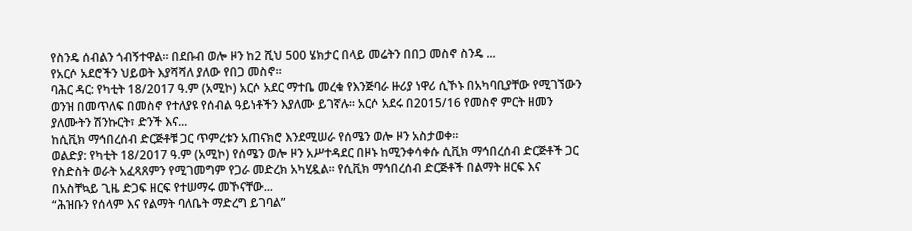የስንዴ ሰብልን ጎብኝተዋል። በደቡብ ወሎ ዞን ከ2 ሺህ 500 ሄክታር በላይ መሬትን በበጋ መስኖ ስንዴ ...
የአርሶ አደሮችን ህይወት እያሻሻለ ያለው የበጋ መስኖ።
ባሕር ዳር: የካቲት 18/2017 ዓ.ም (አሚኮ) አርሶ አደር ማተቤ መረቁ የእንጅባራ ዙሪያ ነዋሪ ሲኾኑ በአካባቢያቸው የሚገኘውን ወንዝ በመጥለፍ በመስኖ የተለያዩ የሰብል ዓይነቶችን እያለሙ ይገኛሉ። አርሶ አደሩ በ2015/16 የመስኖ ምርት ዘመን ያለሙትን ሽንኩርት፣ ድንች እና...
ከሲቪክ ማኅበረሰብ ድርጅቶቹ ጋር ጥምረቱን አጠናክሮ እንደሚሠራ የሰሜን ወሎ ዞን አስታወቀ።
ወልድያ: የካቲት 18/2017 ዓ.ም (አሚኮ) የሰሜን ወሎ ዞን አሥተዳደር በዞኑ ከሚንቀሳቀሱ ሲቪክ ማኅበረሰብ ድርጅቶች ጋር የስድስት ወራት አፈጻጸምን የሚገመግም የጋራ መድረክ አካሂዷል። የሲቪክ ማኅበረሰብ ድርጅቶች በልማት ዘርፍ እና በአስቸኳይ ጊዜ ድጋፍ ዘርፍ የተሠማሩ መኾናቸው...
“ሕዝቡን የሰላም እና የልማት ባለቤት ማድረግ ይገባል”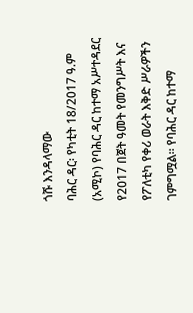ጎሹ እንዳላማው
ባሕር ዳር፡ የካቲት 18/2017 ዓ.ም (አሚኮ) የባሕር ዳር ከተማ አሥተዳደር የ2017 በጀት ዓመት የመንግሥት እና የፖለቲካ የቀሪ ወራት እቅድ ሥራዎችን ገምግሟል። የባሕር ዳር ከተማ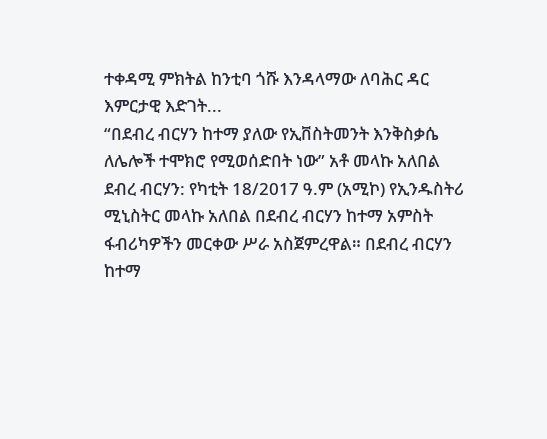ተቀዳሚ ምክትል ከንቲባ ጎሹ እንዳላማው ለባሕር ዳር እምርታዊ እድገት...
“በደብረ ብርሃን ከተማ ያለው የኢቨስትመንት እንቅስቃሴ ለሌሎች ተሞክሮ የሚወሰድበት ነው” አቶ መላኩ አለበል
ደብረ ብርሃን: የካቲት 18/2017 ዓ.ም (አሚኮ) የኢንዱስትሪ ሚኒስትር መላኩ አለበል በደብረ ብርሃን ከተማ አምስት ፋብሪካዎችን መርቀው ሥራ አስጀምረዋል። በደብረ ብርሃን ከተማ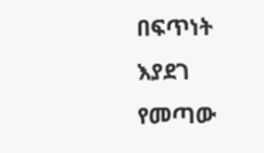በፍጥነት እያደገ የመጣው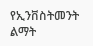የኢንቨስትመንት ልማት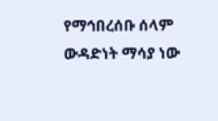የማኅበረሰቡ ሰላም ውዳድነት ማሳያ ነው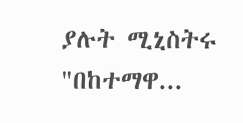ያሉት ሚኒስትሩ "በከተማዋ...